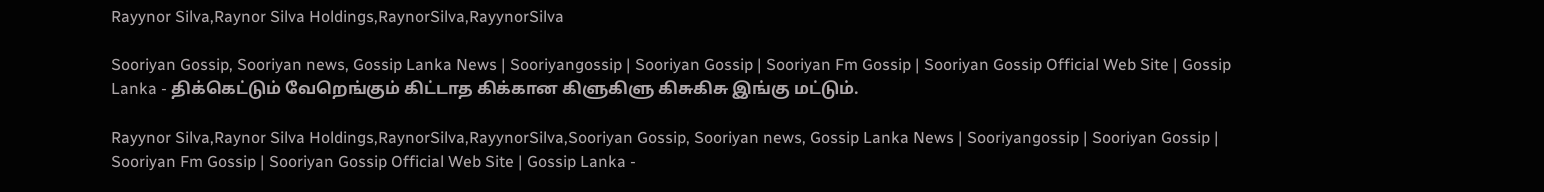Rayynor Silva,Raynor Silva Holdings,RaynorSilva,RayynorSilva

Sooriyan Gossip, Sooriyan news, Gossip Lanka News | Sooriyangossip | Sooriyan Gossip | Sooriyan Fm Gossip | Sooriyan Gossip Official Web Site | Gossip Lanka - திக்கெட்டும் வேறெங்கும் கிட்டாத கிக்கான கிளுகிளு கிசுகிசு இங்கு மட்டும்.

Rayynor Silva,Raynor Silva Holdings,RaynorSilva,RayynorSilva,Sooriyan Gossip, Sooriyan news, Gossip Lanka News | Sooriyangossip | Sooriyan Gossip | Sooriyan Fm Gossip | Sooriyan Gossip Official Web Site | Gossip Lanka -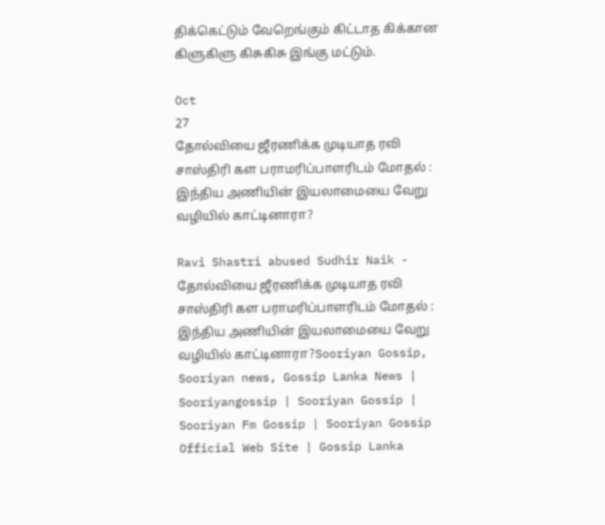திக்கெட்டும் வேறெங்கும் கிட்டாத கிக்கான கிளுகிளு கிசுகிசு இங்கு மட்டும்.

Oct
27
தோல்வியை ஜீரணிக்க முடியாத ரவி சாஸ்திரி கள பராமரிப்பாளரிடம் மோதல் : இந்திய அணியின் இயலாமையை வேறு வழியில் காட்டினாரா?

Ravi Shastri abused Sudhir Naik - தோல்வியை ஜீரணிக்க முடியாத ரவி சாஸ்திரி கள பராமரிப்பாளரிடம் மோதல் : இந்திய அணியின் இயலாமையை வேறு வழியில் காட்டினாரா?Sooriyan Gossip, Sooriyan news, Gossip Lanka News | Sooriyangossip | Sooriyan Gossip | Sooriyan Fm Gossip | Sooriyan Gossip Official Web Site | Gossip Lanka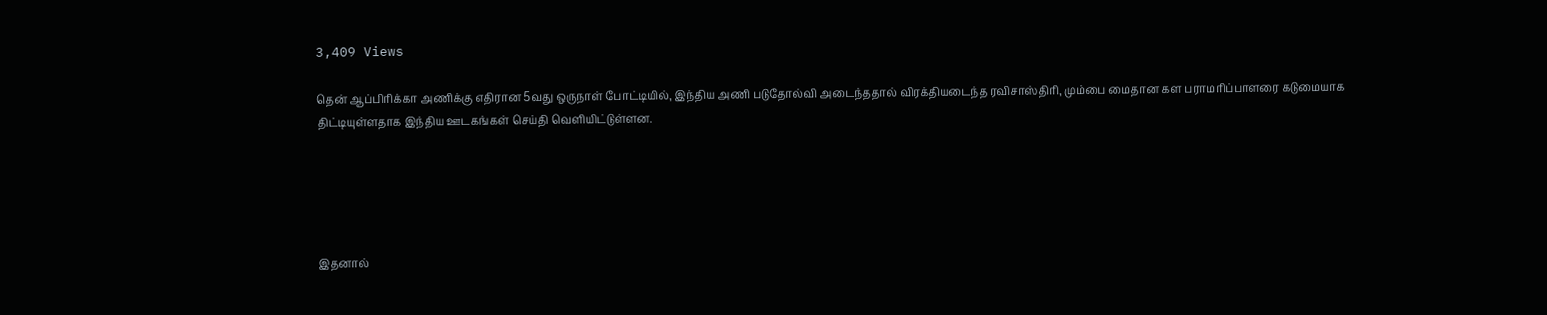3,409 Views

தென் ஆப்பிரிக்கா அணிக்கு எதிரான 5வது ஒருநாள் போட்டியில், இந்திய அணி படுதோல்வி அடைந்ததால் விரக்தியடைந்த ரவிசாஸ்திரி, மும்பை மைதான கள பராமரிப்பாளரை கடுமையாக திட்டியுள்ளதாக இந்திய ஊடகங்கள் செய்தி வெளியிட்டுள்ளன.





இதனால்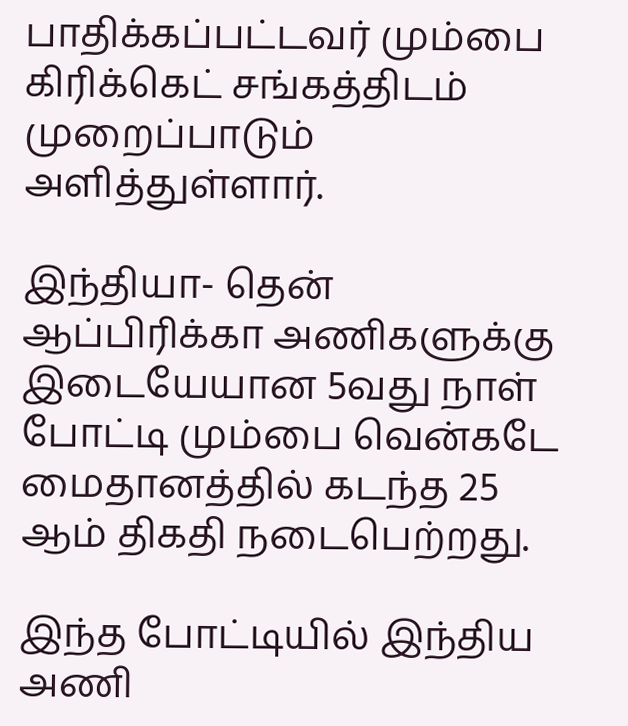பாதிக்கப்பட்டவர் மும்பை கிரிக்கெட் சங்கத்திடம் முறைப்பாடும் அளித்துள்ளார்.

இந்தியா- தென் ஆப்பிரிக்கா அணிகளுக்கு இடையேயான 5வது நாள் போட்டி மும்பை வென்கடே மைதானத்தில் கடந்த 25 ஆம் திகதி நடைபெற்றது.

இந்த போட்டியில் இந்திய அணி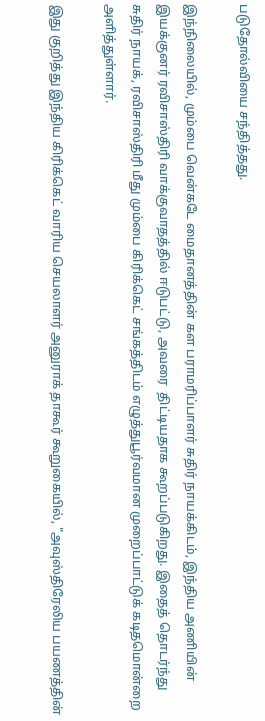படுதோல்வியை சந்தித்தது.

இந்நிலையில், மும்பை வென்கடே மைதானத்தின் கள பராமரிப்பாளர் சுதிர் நாயக்கிடம், இந்திய அணியின் இயக்குனர் ரவிசாஸ்திரி வாக்குவாதத்தில் ஈடுபட்டு, அவரை  திட்டியதாக கூறப்படுகிறது. இதைத் தொடர்ந்து  சுதிர் நாயக், ரவிசாஸ்திரி மீது மும்பை கிரிக்கெட் சங்கத்திடம் எழுத்துபூர்வமான முறைப்பாட்டுக் கடிதமொன்றை அளித்துள்ளார்.

இது குறித்து இந்திய கிரிக்கெட் வாரிய செயலாளர் அனுராக் தாகூர் கூறுகையில், "அவுஸ்திரேலிய பயணத்தின்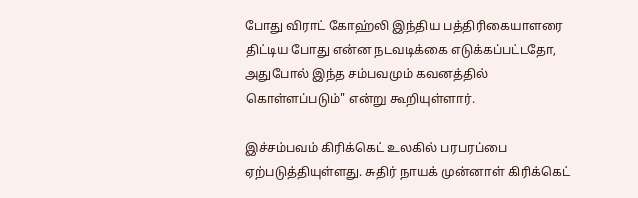போது விராட் கோஹ்லி இந்திய பத்திரிகையாளரை திட்டிய போது என்ன நடவடிக்கை எடுக்கப்பட்டதோ, அதுபோல் இந்த சம்பவமும் கவனத்தில் கொள்ளப்படும்" என்று கூறியுள்ளார்.

இச்சம்பவம் கிரிக்கெட் உலகில் பரபரப்பை ஏற்படுத்தியுள்ளது. சுதிர் நாயக் முன்னாள் கிரிக்கெட்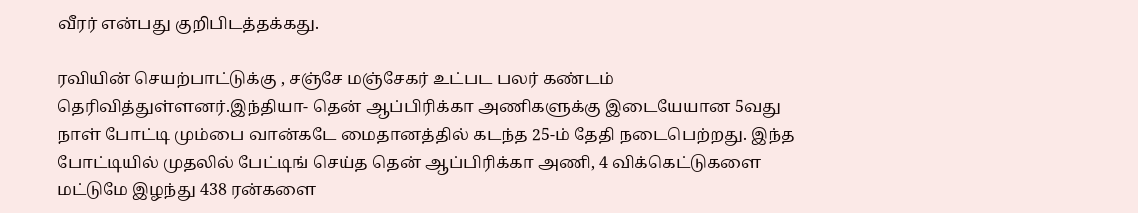வீரர் என்பது குறிபிடத்தக்கது.

ரவியின் செயற்பாட்டுக்கு , சஞ்சே மஞ்சேகர் உட்பட பலர் கண்டம் தெரிவித்துள்ளனர்.இந்தியா- தென் ஆப்பிரிக்கா அணிகளுக்கு இடையேயான 5வது நாள் போட்டி மும்பை வான்கடே மைதானத்தில் கடந்த 25-ம் தேதி நடைபெற்றது. இந்த போட்டியில் முதலில் பேட்டிங் செய்த தென் ஆப்பிரிக்கா அணி, 4 விக்கெட்டுகளை மட்டுமே இழந்து 438 ரன்களை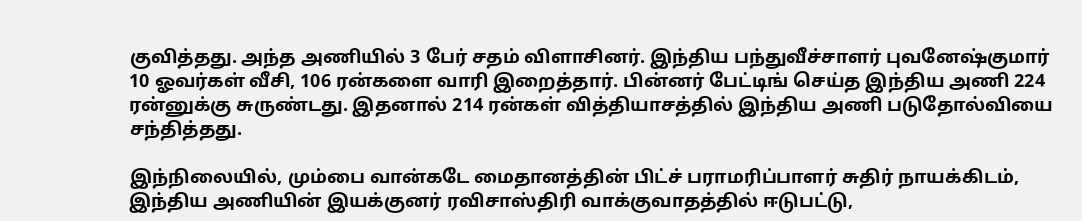குவித்தது. அந்த அணியில் 3 பேர் சதம் விளாசினர். இந்திய பந்துவீச்சாளர் புவனேஷ்குமார் 10 ஓவர்கள் வீசி, 106 ரன்களை வாரி இறைத்தார். பின்னர் பேட்டிங் செய்த இந்திய அணி 224 ரன்னுக்கு சுருண்டது. இதனால் 214 ரன்கள் வித்தியாசத்தில் இந்திய அணி படுதோல்வியை சந்தித்தது.

இந்நிலையில், மும்பை வான்கடே மைதானத்தின் பிட்ச் பராமரிப்பாளர் சுதிர் நாயக்கிடம், இந்திய அணியின் இயக்குனர் ரவிசாஸ்திரி வாக்குவாதத்தில் ஈடுபட்டு,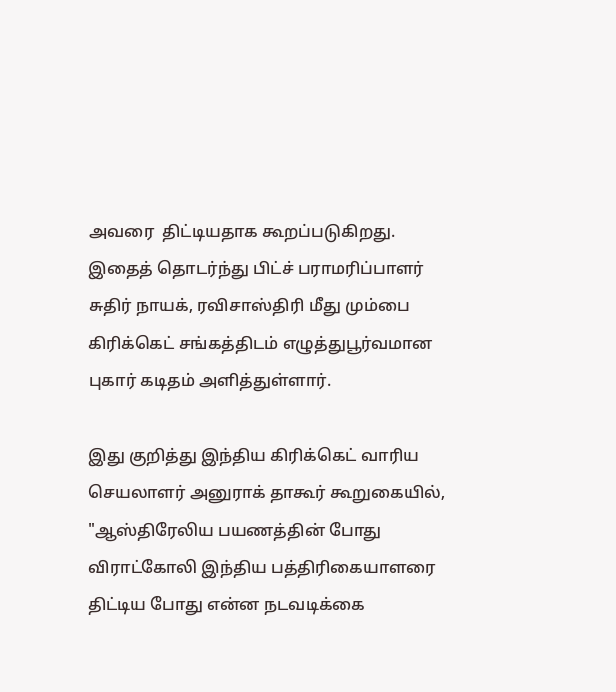அவரை  திட்டியதாக கூறப்படுகிறது. இதைத் தொடர்ந்து பிட்ச் பராமரிப்பாளர் சுதிர் நாயக், ரவிசாஸ்திரி மீது மும்பை கிரிக்கெட் சங்கத்திடம் எழுத்துபூர்வமான புகார் கடிதம் அளித்துள்ளார்.

இது குறித்து இந்திய கிரிக்கெட் வாரிய செயலாளர் அனுராக் தாகூர் கூறுகையில், "ஆஸ்திரேலிய பயணத்தின் போது விராட்கோலி இந்திய பத்திரிகையாளரை திட்டிய போது என்ன நடவடிக்கை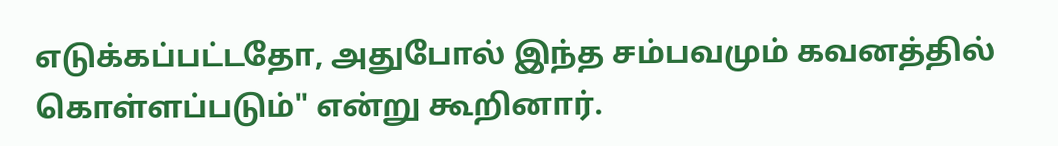எடுக்கப்பட்டதோ, அதுபோல் இந்த சம்பவமும் கவனத்தில் கொள்ளப்படும்" என்று கூறினார்.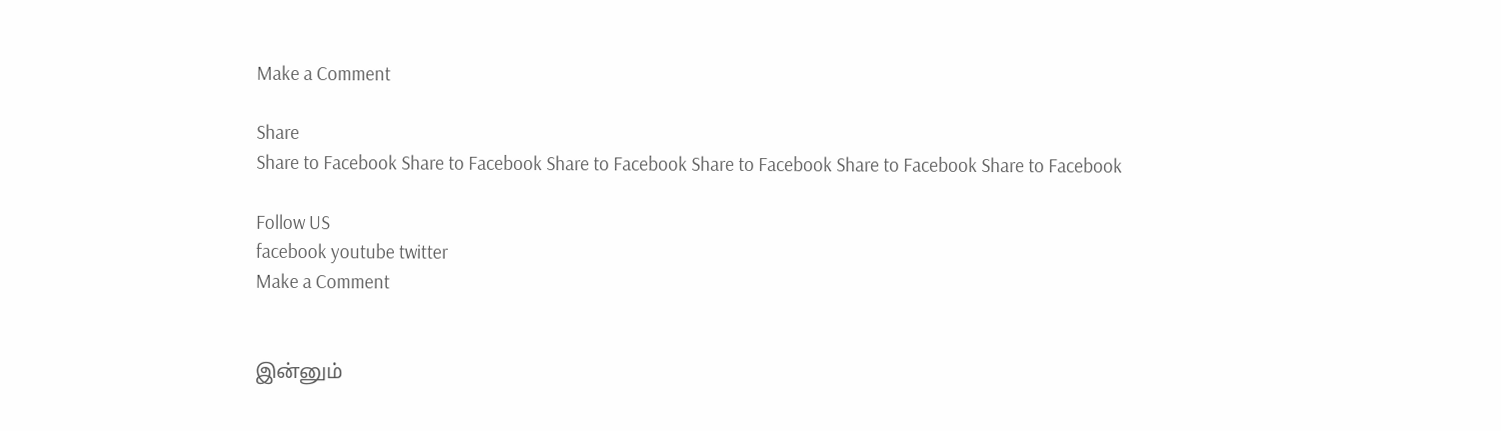Make a Comment

Share
Share to Facebook Share to Facebook Share to Facebook Share to Facebook Share to Facebook Share to Facebook

Follow US
facebook youtube twitter
Make a Comment


இன்னும்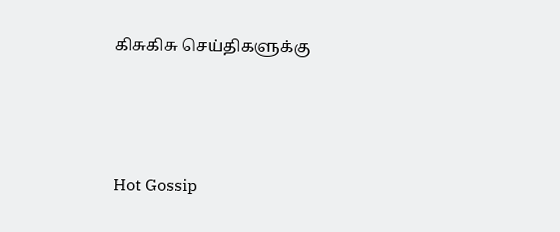கிசுகிசு செய்திகளுக்கு




Hot Gossip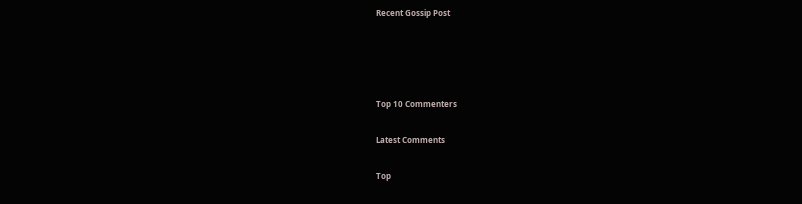Recent Gossip Post




Top 10 Commenters

Latest Comments

Top